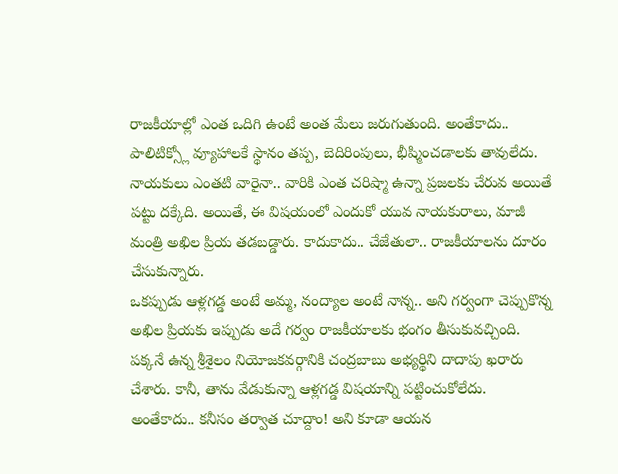రాజకీయాల్లో ఎంత ఒదిగి ఉంటే అంత మేలు జరుగుతుంది. అంతేకాదు.. పాలిటిక్స్లో వ్యూహాలకే స్థానం తప్ప, బెదిరింపులు, భీష్మించడాలకు తావులేదు. నాయకులు ఎంతటి వారైనా.. వారికి ఎంత చరిష్మా ఉన్నా ప్రజలకు చేరువ అయితే పట్టు దక్కేది. అయితే, ఈ విషయంలో ఎందుకో యువ నాయకురాలు, మాజీ మంత్రి అఖిల ప్రియ తడబడ్డారు. కాదుకాదు.. చేజేతులా.. రాజకీయాలను దూరం చేసుకున్నారు.
ఒకప్పుడు ఆళ్లగడ్డ అంటే అమ్మ, నంద్యాల అంటే నాన్న.. అని గర్వంగా చెప్పుకొన్న అఖిల ప్రియకు ఇప్పుడు అదే గర్వం రాజకీయాలకు భంగం తీసుకువచ్చింది. పక్కనే ఉన్న శ్రీశైలం నియోజకవర్గానికి చంద్రబాబు అభ్యర్థిని దాదాపు ఖరారు చేశారు. కానీ, తాను వేడుకున్నా ఆళ్లగడ్డ విషయాన్ని పట్టించుకోలేదు. అంతేకాదు.. కనీసం తర్వాత చూద్దాం! అని కూడా ఆయన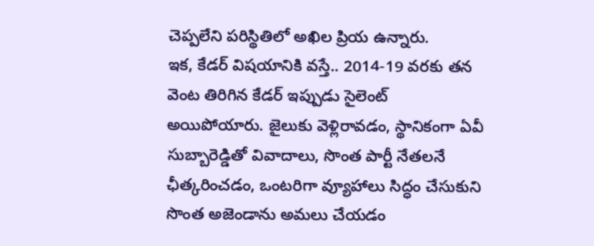చెప్పలేని పరిస్థితిలో అఖిల ప్రియ ఉన్నారు.
ఇక, కేడర్ విషయానికి వస్తే.. 2014-19 వరకు తన వెంట తిరిగిన కేడర్ ఇప్పుడు సైలెంట్ అయిపోయారు. జైలుకు వెళ్లిరావడం, స్థానికంగా ఏవీ సుబ్బారెడ్డితో వివాదాలు, సొంత పార్టీ నేతలనే ఛీత్కరించడం, ఒంటరిగా వ్యూహాలు సిద్ధం చేసుకుని సొంత అజెండాను అమలు చేయడం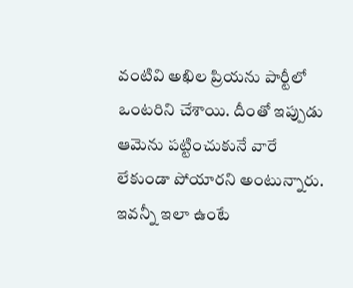వంటివి అఖిల ప్రియను పార్టీలో ఒంటరిని చేశాయి. దీంతో ఇప్పుడు ఆమెను పట్టించుకునే వారే లేకుండా పోయారని అంటున్నారు.
ఇవన్నీ ఇలా ఉంటే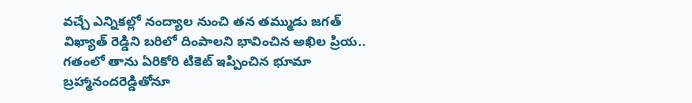వచ్చే ఎన్నికల్లో నంద్యాల నుంచి తన తమ్ముడు జగత్ విఖ్యాత్ రెడ్డిని బరిలో దింపాలని భావించిన అఖిల ప్రియ.. గతంలో తాను ఏరికోరి టికెట్ ఇప్పించిన భూమా బ్రహ్మానందరెడ్డితోనూ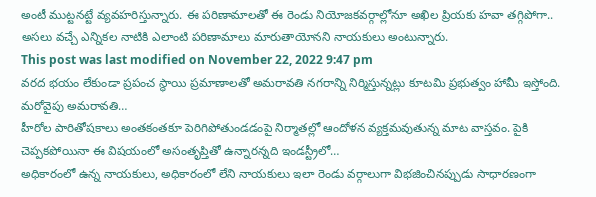అంటీ ముట్టనట్టే వ్యవహరిస్తున్నారు. ఈ పరిణామాలతో ఈ రెండు నియోజకవర్గాల్లోనూ అఖిల ప్రియకు హవా తగ్గిపోగా.. అసలు వచ్చే ఎన్నికల నాటికి ఎలాంటి పరిణామాలు మారుతాయోనని నాయకులు అంటున్నారు.
This post was last modified on November 22, 2022 9:47 pm
వరద భయం లేకుండా ప్రపంచ స్థాయి ప్రమాణాలతో అమరావతి నగరాన్ని నిర్మిస్తున్నట్లు కూటమి ప్రభుత్వం హామీ ఇస్తోంది. మరోవైపు అమరావతి…
హీరోల పారితోషకాలు అంతకంతకూ పెరిగిపోతుండడంపై నిర్మాతల్లో ఆందోళన వ్యక్తమవుతున్న మాట వాస్తవం. పైకి చెప్పకపోయినా ఈ విషయంలో అసంతృప్తితో ఉన్నారన్నది ఇండస్ట్రీలో…
అధికారంలో ఉన్న నాయకులు, అధికారంలో లేని నాయకులు ఇలా రెండు వర్గాలుగా విభజించినప్పుడు సాధారణంగా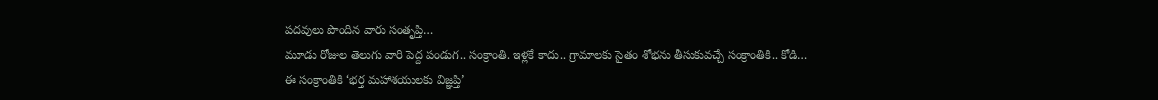పదవులు పొందిన వారు సంతృప్తి…
మూడు రోజుల తెలుగు వారి పెద్ద పండుగ.. సంక్రాంతి. ఇళ్లకే కాదు.. గ్రామాలకు సైతం శోభను తీసుకువచ్చే సంక్రాంతికి.. కోడి…
ఈ సంక్రాంతికి ‘భర్త మహాశయులకు విజ్ఞప్తి’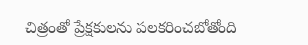చిత్రంతో ప్రేక్షకులను పలకరించబోతోంది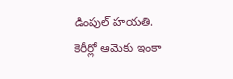డింపుల్ హయతి. కెరీర్లో ఆమెకు ఇంకా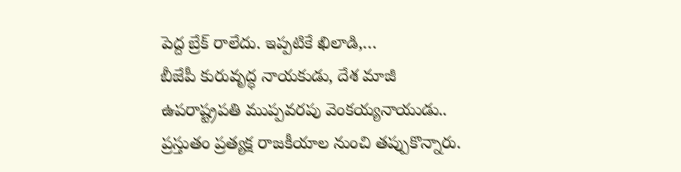పెద్ద బ్రేక్ రాలేదు. ఇప్పటికే ఖిలాడి,…
బీజేపీ కురువృద్ధ నాయకుడు, దేశ మాజీ ఉపరాష్ట్రపతి ముప్పవరపు వెంకయ్యనాయుడు.. ప్రస్తుతం ప్రత్యక్ష రాజకీయాల నుంచి తప్పుకొన్నారు.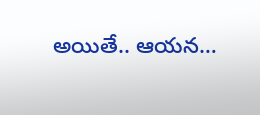అయితే.. ఆయన…